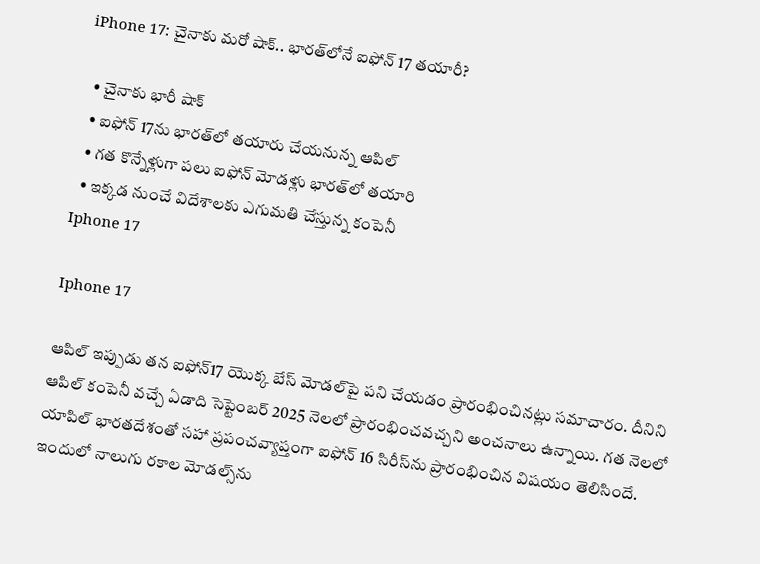iPhone 17: చైనాకు మరో షాక్.. భారత్‌లోనే ఐఫోన్ 17 తయారీ?

  • చైనాకు భారీ షాక్
  • ఐఫోన్ 17ను భారత్‌లో తయారు చేయనున్న ఆపిల్
  • గత కొన్నేళ్లుగా పలు ఐఫోన్‌ మోడళ్లు భారత్‌లో తయారి
  • ఇక్కడ నుంచే విదేశాలకు ఎగుమతి చేస్తున్న కంపెనీ
Iphone 17

Iphone 17

ఆపిల్ ఇప్పుడు తన ఐఫోన్17 యొక్క బేస్ మోడల్‌పై పని చేయడం ప్రారంభించినట్లు సమాచారం. దీనిని ఆపిల్ కంపెనీ వచ్చే ఏడాది సెప్టెంబర్ 2025 నెలలో ప్రారంభించవచ్చని అంచనాలు ఉన్నాయి. గత నెలలో యాపిల్ భారతదేశంతో సహా ప్రపంచవ్యాప్తంగా ఐఫోన్ 16 సిరీస్‌ను ప్రారంభించిన విషయం తెలిసిందే. ఇందులో నాలుగు రకాల మోడల్స్‌ను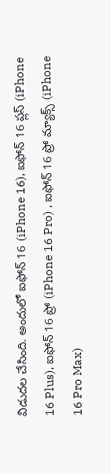విడుదల చేసింది. అందులో ఐఫోన్ 16 (iPhone 16), ఐఫోన్ 16 ప్లస్ (iPhone 16 Plus), ఐఫోన్ 16 ప్రో (iPhone 16 Pro) , ఐఫోన్ 16 ప్రో మ్యాక్స్ (iPhone 16 Pro Max)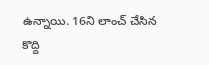ఉన్నాయి. 16ని లాంచ్ చేసిన కొద్ది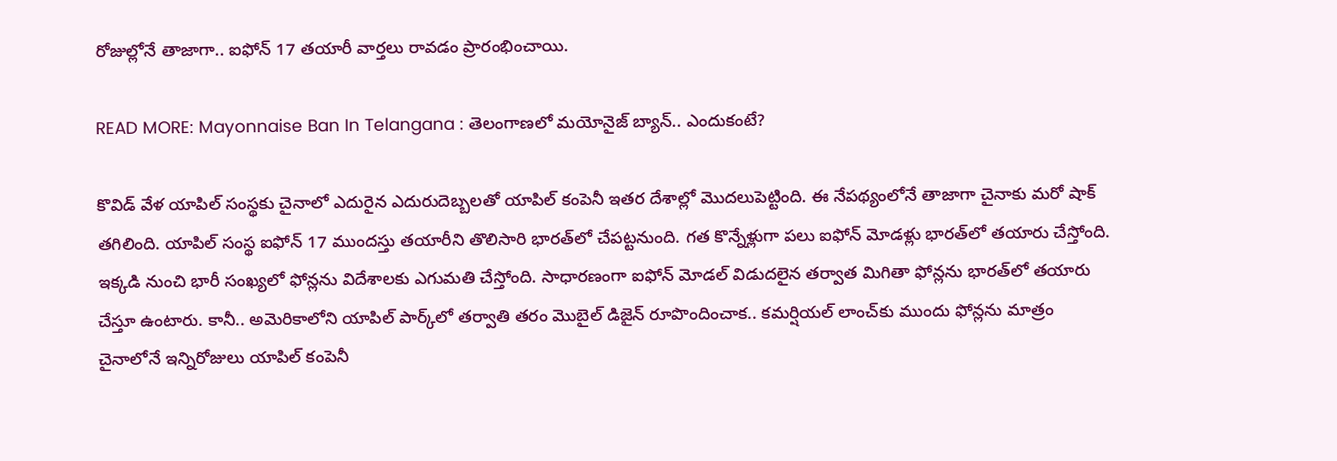రోజుల్లోనే తాజాగా.. ఐఫోన్ 17 తయారీ వార్తలు రావడం ప్రారంభించాయి.

READ MORE: Mayonnaise Ban In Telangana : తెలంగాణలో మయోనైజ్ బ్యాన్.. ఎందుకంటే?

కొవిడ్‌ వేళ యాపిల్ సంస్థకు చైనాలో ఎదురైన ఎదురుదెబ్బలతో యాపిల్‌ కంపెనీ ఇతర దేశాల్లో మొదలుపెట్టింది. ఈ నేపథ్యంలోనే తాజాగా చైనాకు మరో షాక్ తగిలింది. యాపిల్‌ సంస్థ ఐఫోన్ 17 ముందస్తు తయారీని తొలిసారి భారత్‌లో చేపట్టనుంది. గత కొన్నేళ్లుగా పలు ఐఫోన్‌ మోడళ్లు భారత్‌లో తయారు చేస్తోంది. ఇక్కడి నుంచి భారీ సంఖ్యలో ఫోన్లను విదేశాలకు ఎగుమతి చేస్తోంది. సాధారణంగా ఐఫోన్‌ మోడల్ విడుదలైన తర్వాత మిగితా ఫోన్లను భారత్‌లో తయారు చేస్తూ ఉంటారు. కానీ.. అమెరికాలోని యాపిల్‌ పార్క్‌లో తర్వాతి తరం మొబైల్‌ డిజైన్‌ రూపొందించాక.. కమర్షియల్‌ లాంచ్‌కు ముందు ఫోన్లను మాత్రం చైనాలోనే ఇన్నిరోజులు యాపిల్‌ కంపెనీ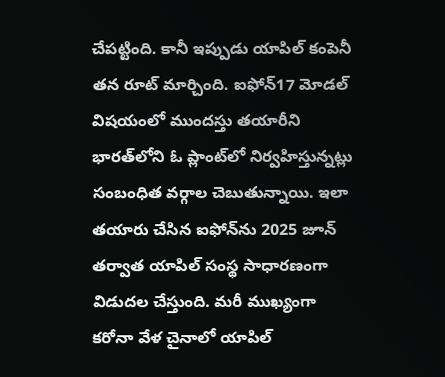చేపట్టింది. కానీ ఇప్పుడు యాపిల్‌ కంపెనీ తన రూట్ మార్చింది. ఐఫోన్17 మోడల్ విషయంలో ముందస్తు తయారీని భారత్‌లోని ఓ ప్లాంట్‌లో నిర్వహిస్తున్నట్లు సంబంధిత వర్గాల చెబుతున్నాయి. ఇలా తయారు చేసిన ఐఫోన్‌ను 2025 జూన్ తర్వాత యాపిల్‌ సంస్థ సాధారణంగా విడుదల చేస్తుంది. మరీ ముఖ్యంగా కరోనా వేళ చైనాలో యాపిల్‌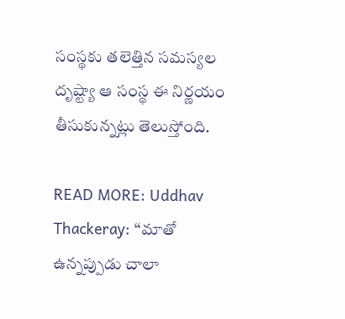సంస్థకు తలెత్తిన సమస్యల దృష్ట్యా ఆ సంస్థ ఈ నిర్ణయం తీసుకున్నట్లు తెలుస్తోంది.

READ MORE: Uddhav Thackeray: ‘‘మాతో ఉన్నప్పుడు చాలా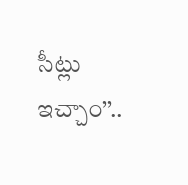సీట్లు ఇచ్చాం’’..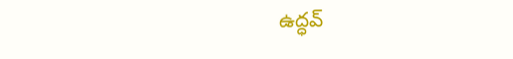ఉద్ధవ్‌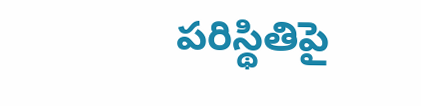పరిస్థితిపై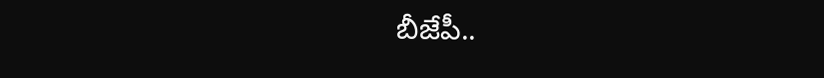బీజేపీ..